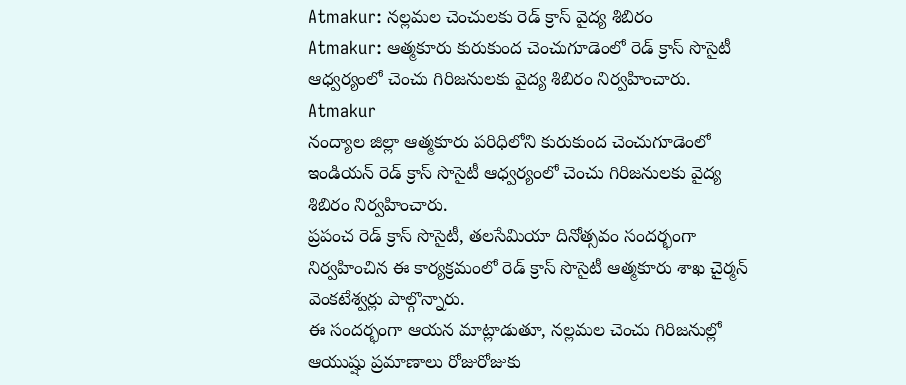Atmakur: నల్లమల చెంచులకు రెడ్ క్రాస్ వైద్య శిబిరం
Atmakur: ఆత్మకూరు కురుకుంద చెంచుగూడెంలో రెడ్ క్రాస్ సొసైటీ ఆధ్వర్యంలో చెంచు గిరిజనులకు వైద్య శిబిరం నిర్వహించారు.
Atmakur
నంద్యాల జిల్లా ఆత్మకూరు పరిధిలోని కురుకుంద చెంచుగూడెంలో ఇండియన్ రెడ్ క్రాస్ సొసైటీ ఆధ్వర్యంలో చెంచు గిరిజనులకు వైద్య శిబిరం నిర్వహించారు.
ప్రపంచ రెడ్ క్రాస్ సొసైటీ, తలసేమియా దినోత్సవం సందర్భంగా నిర్వహించిన ఈ కార్యక్రమంలో రెడ్ క్రాస్ సొసైటీ ఆత్మకూరు శాఖ చైర్మన్ వెంకటేశ్వర్లు పాల్గొన్నారు.
ఈ సందర్భంగా ఆయన మాట్లాడుతూ, నల్లమల చెంచు గిరిజనుల్లో ఆయుష్షు ప్రమాణాలు రోజురోజుకు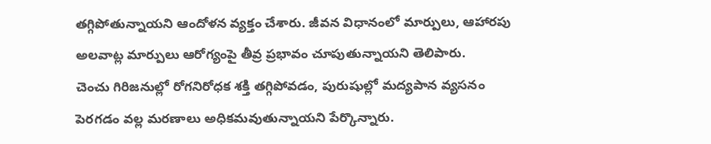తగ్గిపోతున్నాయని ఆందోళన వ్యక్తం చేశారు. జీవన విధానంలో మార్పులు, ఆహారపు అలవాట్ల మార్పులు ఆరోగ్యంపై తీవ్ర ప్రభావం చూపుతున్నాయని తెలిపారు.
చెంచు గిరిజనుల్లో రోగనిరోధక శక్తి తగ్గిపోవడం, పురుషుల్లో మద్యపాన వ్యసనం పెరగడం వల్ల మరణాలు అధికమవుతున్నాయని పేర్కొన్నారు.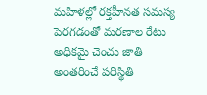మహిళల్లో రక్తహీనత సమస్య పెరగడంతో మరణాల రేటు అధికమై చెంచు జాతి అంతరించే పరిస్థితి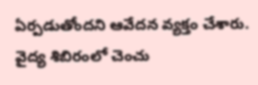ఏర్పడుతోందని ఆవేదన వ్యక్తం చేశారు.
వైద్య శిబిరంలో చెంచు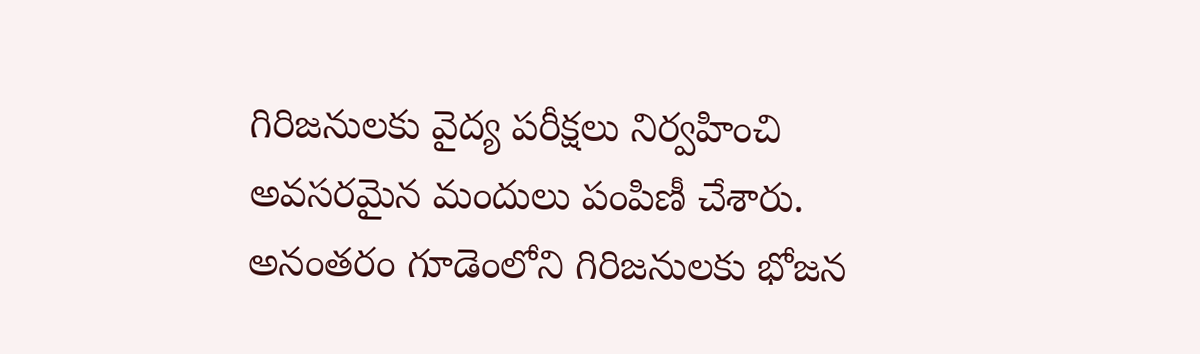గిరిజనులకు వైద్య పరీక్షలు నిర్వహించి అవసరమైన మందులు పంపిణీ చేశారు. అనంతరం గూడెంలోని గిరిజనులకు భోజన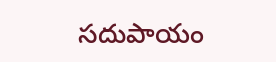సదుపాయం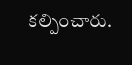కల్పించారు.